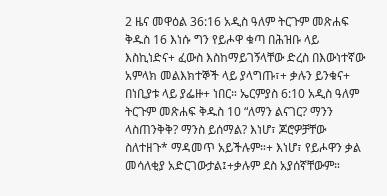2 ዜና መዋዕል 36:16 አዲስ ዓለም ትርጉም መጽሐፍ ቅዱስ 16 እነሱ ግን የይሖዋ ቁጣ በሕዝቡ ላይ እስኪነድና+ ፈውስ እስከማይገኝላቸው ድረስ በእውነተኛው አምላክ መልእክተኞች ላይ ያላግጡ፣+ ቃሉን ይንቁና+ በነቢያቱ ላይ ያፌዙ+ ነበር። ኤርምያስ 6:10 አዲስ ዓለም ትርጉም መጽሐፍ ቅዱስ 10 “ለማን ልናገር? ማንን ላስጠንቅቅ? ማንስ ይሰማል? እነሆ፣ ጆሮዎቻቸው ስለተዘጉ* ማዳመጥ አይችሉም።+ እነሆ፣ የይሖዋን ቃል መሳለቂያ አድርገውታል፤+ቃሉም ደስ አያሰኛቸውም።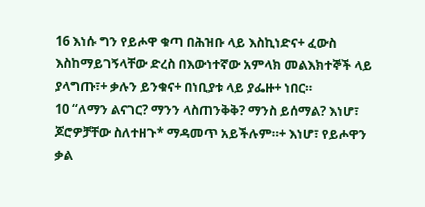16 እነሱ ግን የይሖዋ ቁጣ በሕዝቡ ላይ እስኪነድና+ ፈውስ እስከማይገኝላቸው ድረስ በእውነተኛው አምላክ መልእክተኞች ላይ ያላግጡ፣+ ቃሉን ይንቁና+ በነቢያቱ ላይ ያፌዙ+ ነበር።
10 “ለማን ልናገር? ማንን ላስጠንቅቅ? ማንስ ይሰማል? እነሆ፣ ጆሮዎቻቸው ስለተዘጉ* ማዳመጥ አይችሉም።+ እነሆ፣ የይሖዋን ቃል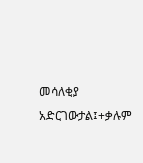መሳለቂያ አድርገውታል፤+ቃሉም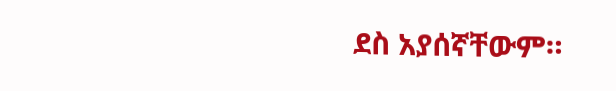ደስ አያሰኛቸውም።